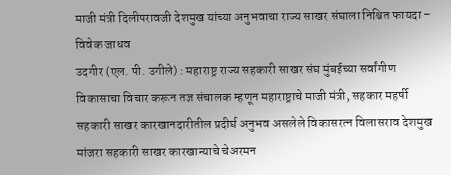माजी मंत्री दिलीपरावजी देशमुख यांच्या अनुभवाचा राज्य साखर संघाला निश्चित फायदा – विवेक जाधव
उदगीर (एल. पी. उगीले) : महाराष्ट्र राज्य सहकारी साखर संघ मुंबईच्या सर्वांगीण विकासाचा विचार करून तज्ञ संचालक म्हणून महाराष्ट्राचे माजी मंत्री, सहकार महर्षी सहकारी साखर कारखानदारीतील प्रदीर्घ अनुभव असलेले विकासरत्न विलासराव देशमुख मांजरा सहकारी साखर कारखान्याचे चेअरमन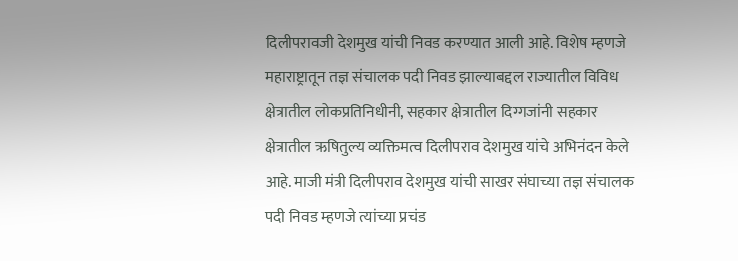दिलीपरावजी देशमुख यांची निवड करण्यात आली आहे. विशेष म्हणजे महाराष्ट्रातून तज्ञ संचालक पदी निवड झाल्याबद्दल राज्यातील विविध क्षेत्रातील लोकप्रतिनिधीनी, सहकार क्षेत्रातील दिग्गजांनी सहकार क्षेत्रातील ऋषितुल्य व्यक्तिमत्व दिलीपराव देशमुख यांचे अभिनंदन केले आहे. माजी मंत्री दिलीपराव देशमुख यांची साखर संघाच्या तज्ञ संचालक पदी निवड म्हणजे त्यांच्या प्रचंड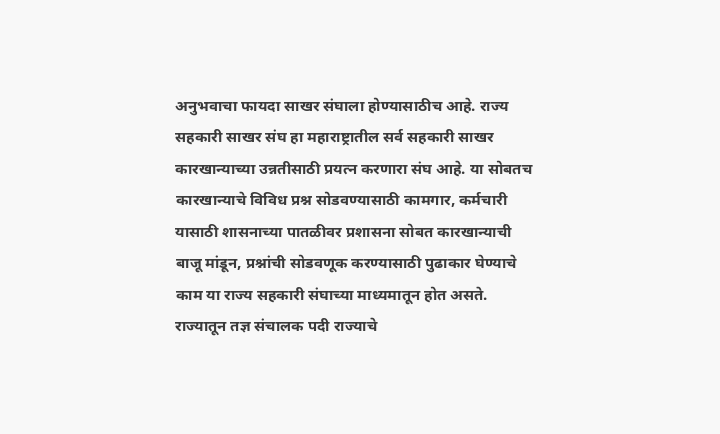अनुभवाचा फायदा साखर संघाला होण्यासाठीच आहे. राज्य सहकारी साखर संघ हा महाराष्ट्रातील सर्व सहकारी साखर कारखान्याच्या उन्नतीसाठी प्रयत्न करणारा संघ आहे. या सोबतच कारखान्याचे विविध प्रश्न सोडवण्यासाठी कामगार, कर्मचारी यासाठी शासनाच्या पातळीवर प्रशासना सोबत कारखान्याची बाजू मांडून, प्रश्नांची सोडवणूक करण्यासाठी पुढाकार घेण्याचे काम या राज्य सहकारी संघाच्या माध्यमातून होत असते. राज्यातून तज्ञ संचालक पदी राज्याचे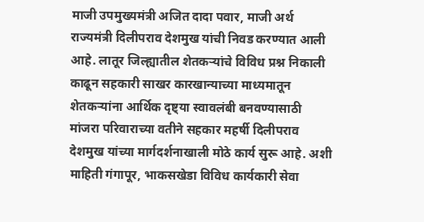माजी उपमुख्यमंत्री अजित दादा पवार, माजी अर्थ राज्यमंत्री दिलीपराव देशमुख यांची निवड करण्यात आली आहे. लातूर जिल्ह्यातील शेतकऱ्यांचे विविध प्रश्न निकाली काढून सहकारी साखर कारखान्याच्या माध्यमातून शेतकऱ्यांना आर्थिक दृष्ट्या स्वावलंबी बनवण्यासाठी मांजरा परिवाराच्या वतीने सहकार महर्षी दिलीपराव देशमुख यांच्या मार्गदर्शनाखाली मोठे कार्य सुरू आहे. अशी माहिती गंगापूर, भाकसखेडा विविध कार्यकारी सेवा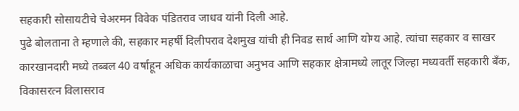सहकारी सोसायटीचे चेअरमन विवेक पंडितराव जाधव यांनी दिली आहे.
पुढे बोलताना ते म्हणाले की, सहकार महर्षी दिलीपराव देशमुख यांची ही निवड सार्थ आणि योग्य आहे. त्यांचा सहकार व साखर कारखानदारी मध्ये तब्बल 40 वर्षाहून अधिक कार्यकाळाचा अनुभव आणि सहकार क्षेत्रामध्ये लातूर जिल्हा मध्यवर्ती सहकारी बँक, विकासरत्न विलासराव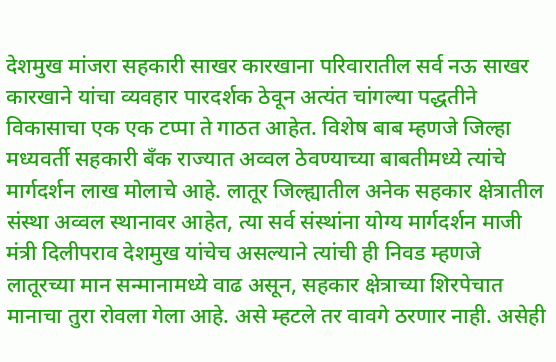देशमुख मांजरा सहकारी साखर कारखाना परिवारातील सर्व नऊ साखर कारखाने यांचा व्यवहार पारदर्शक ठेवून अत्यंत चांगल्या पद्धतीने विकासाचा एक एक टप्पा ते गाठत आहेत. विशेष बाब म्हणजे जिल्हा मध्यवर्ती सहकारी बँक राज्यात अव्वल ठेवण्याच्या बाबतीमध्ये त्यांचे मार्गदर्शन लाख मोलाचे आहे. लातूर जिल्ह्यातील अनेक सहकार क्षेत्रातील संस्था अव्वल स्थानावर आहेत, त्या सर्व संस्थांना योग्य मार्गदर्शन माजी मंत्री दिलीपराव देशमुख यांचेच असल्याने त्यांची ही निवड म्हणजे लातूरच्या मान सन्मानामध्ये वाढ असून, सहकार क्षेत्राच्या शिरपेचात मानाचा तुरा रोवला गेला आहे. असे म्हटले तर वावगे ठरणार नाही. असेही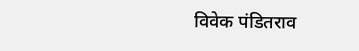विवेक पंडितराव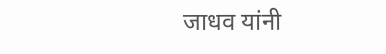जाधव यांनी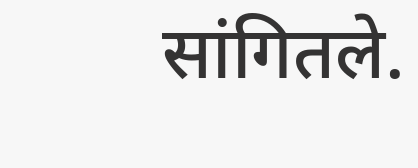सांगितले.